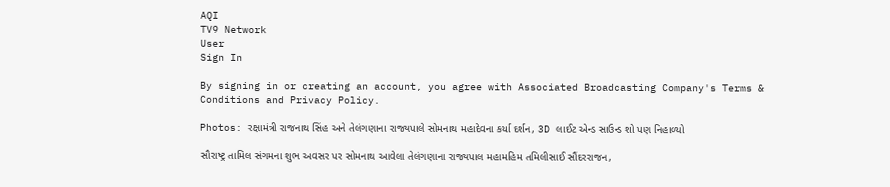AQI
TV9 Network
User
Sign In

By signing in or creating an account, you agree with Associated Broadcasting Company's Terms & Conditions and Privacy Policy.

Photos: રક્ષામંત્રી રાજનાથ સિંહ અને તેલંગણાના રાજ્યપાલે સોમનાથ મહાદેવના કર્યા દર્શન, 3D લાઈટ એન્ડ સાઉન્ડ શો પણ નિહાળ્યો

સૌરાષ્ટ્ર તામિલ સંગમના શુભ અવસર પર સોમનાથ આવેલા તેલંગણાના રાજ્યપાલ મહામહિમ તમિલીસાઈ સૌંદરરાજન,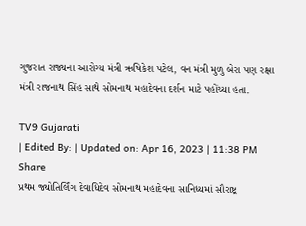ગુજરાત રાજ્યના આરોગ્ય મંત્રી ઋષિકેશ પટેલ, વન મંત્રી મુળુ બેરા પણ રક્ષા મંત્રી રાજનાથ સિંહ સાથે સોમનાથ મહાદેવના દર્શન માટે પહોંચ્યા હતા.

TV9 Gujarati
| Edited By: | Updated on: Apr 16, 2023 | 11:38 PM
Share
પ્રથમ જ્યોતિર્લિંગ દેવાધિદેવ સોમનાથ મહાદેવના સાનિધ્યમાં સૌરાષ્ટ્ર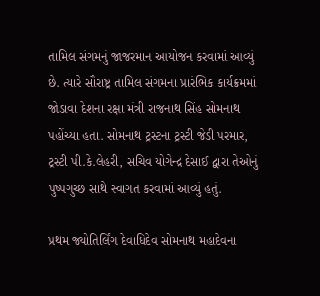તામિલ સંગમનું જાજરમાન આયોજન કરવામાં આવ્યું છે. ત્યારે સૌરાષ્ટ્ર તામિલ સંગમના પ્રારંભિક કાર્યક્રમમાં જોડાવા દેશના રક્ષા મંત્રી રાજનાથ સિંહ સોમનાથ પહોંચ્યા હતા. સોમનાથ ટ્રસ્ટના ટ્રસ્ટી જેડી પરમાર, ટ્રસ્ટી પી.કે.લેહરી, સચિવ યોગેન્દ્ર દેસાઈ દ્વારા તેઓનું પુષ્પગુચ્છ સાથે સ્વાગત કરવામાં આવ્યું હતું.

પ્રથમ જ્યોતિર્લિંગ દેવાધિદેવ સોમનાથ મહાદેવના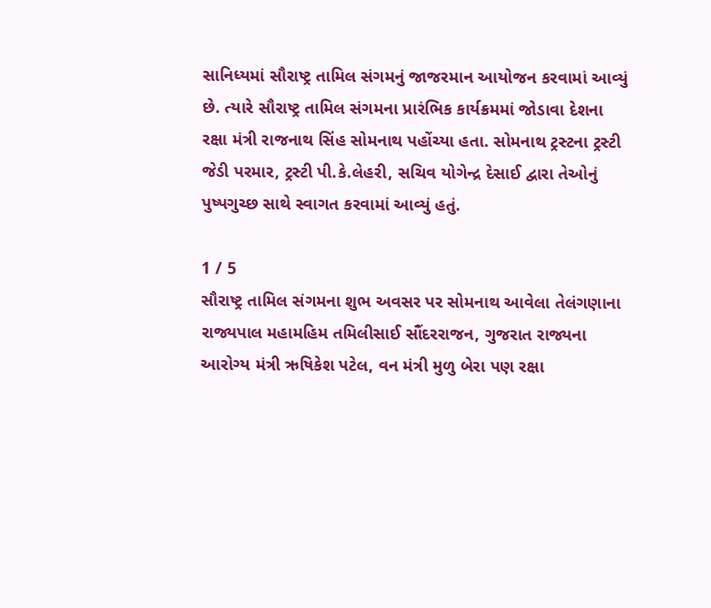સાનિધ્યમાં સૌરાષ્ટ્ર તામિલ સંગમનું જાજરમાન આયોજન કરવામાં આવ્યું છે. ત્યારે સૌરાષ્ટ્ર તામિલ સંગમના પ્રારંભિક કાર્યક્રમમાં જોડાવા દેશના રક્ષા મંત્રી રાજનાથ સિંહ સોમનાથ પહોંચ્યા હતા. સોમનાથ ટ્રસ્ટના ટ્રસ્ટી જેડી પરમાર, ટ્રસ્ટી પી.કે.લેહરી, સચિવ યોગેન્દ્ર દેસાઈ દ્વારા તેઓનું પુષ્પગુચ્છ સાથે સ્વાગત કરવામાં આવ્યું હતું.

1 / 5
સૌરાષ્ટ્ર તામિલ સંગમના શુભ અવસર પર સોમનાથ આવેલા તેલંગણાના રાજ્યપાલ મહામહિમ તમિલીસાઈ સૌંદરરાજન, ગુજરાત રાજ્યના આરોગ્ય મંત્રી ઋષિકેશ પટેલ, વન મંત્રી મુળુ બેરા પણ રક્ષા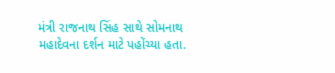મંત્રી રાજનાથ સિંહ સાથે સોમનાથ મહાદેવના દર્શન માટે પહોંચ્યા હતા.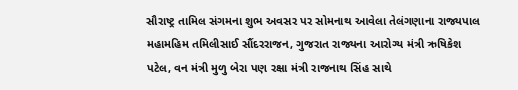સૌરાષ્ટ્ર તામિલ સંગમના શુભ અવસર પર સોમનાથ આવેલા તેલંગણાના રાજ્યપાલ મહામહિમ તમિલીસાઈ સૌંદરરાજન, ગુજરાત રાજ્યના આરોગ્ય મંત્રી ઋષિકેશ પટેલ, વન મંત્રી મુળુ બેરા પણ રક્ષા મંત્રી રાજનાથ સિંહ સાથે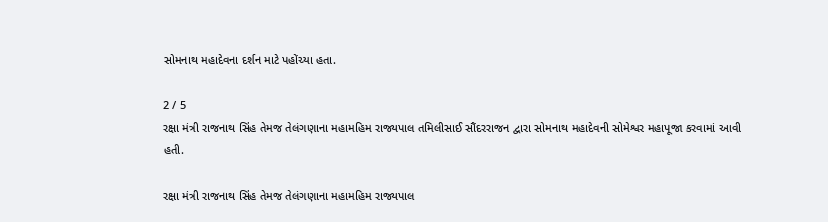સોમનાથ મહાદેવના દર્શન માટે પહોંચ્યા હતા.

2 / 5
રક્ષા મંત્રી રાજનાથ સિંહ તેમજ તેલંગણાના મહામહિમ રાજ્યપાલ તમિલીસાઈ સૌંદરરાજન દ્વારા સોમનાથ મહાદેવની સોમેશ્વર મહાપૂજા કરવામાં આવી હતી.

રક્ષા મંત્રી રાજનાથ સિંહ તેમજ તેલંગણાના મહામહિમ રાજ્યપાલ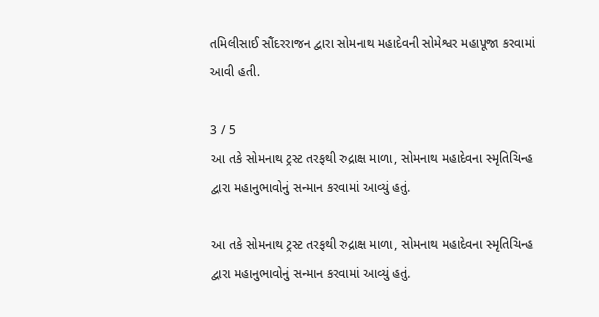તમિલીસાઈ સૌંદરરાજન દ્વારા સોમનાથ મહાદેવની સોમેશ્વર મહાપૂજા કરવામાં આવી હતી.

3 / 5
આ તકે સોમનાથ ટ્રસ્ટ તરફથી રુદ્રાક્ષ માળા, સોમનાથ મહાદેવના સ્મૃતિચિન્હ દ્વારા મહાનુભાવોનું સન્માન કરવામાં આવ્યું હતું.

આ તકે સોમનાથ ટ્રસ્ટ તરફથી રુદ્રાક્ષ માળા, સોમનાથ મહાદેવના સ્મૃતિચિન્હ દ્વારા મહાનુભાવોનું સન્માન કરવામાં આવ્યું હતું.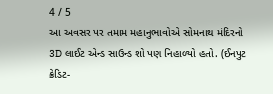4 / 5
આ અવસર પર તમામ મહાનુભાવોએ સોમનાથ મંદિરનો 3D લાઈટ એન્ડ સાઉન્ડ શો પણ નિહાળ્યો હતો. (ઈનપુટ ક્રેડિટ-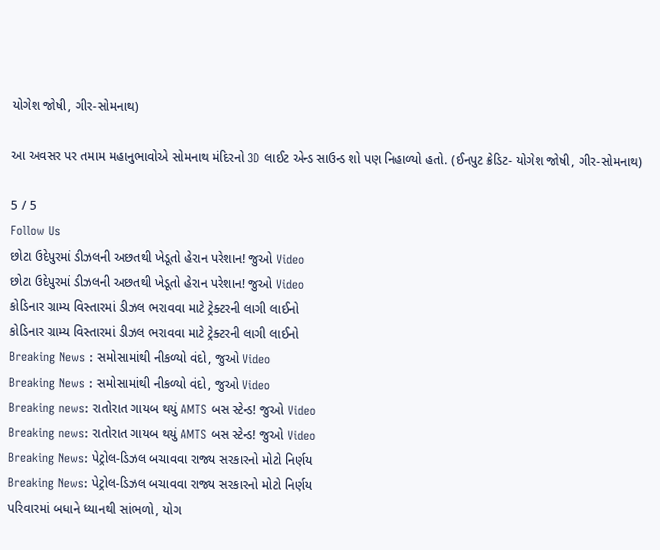યોગેશ જોષી, ગીર-સોમનાથ)

આ અવસર પર તમામ મહાનુભાવોએ સોમનાથ મંદિરનો 3D લાઈટ એન્ડ સાઉન્ડ શો પણ નિહાળ્યો હતો. (ઈનપુટ ક્રેડિટ- યોગેશ જોષી, ગીર-સોમનાથ)

5 / 5
Follow Us
છોટા ઉદેપુરમાં ડીઝલની અછતથી ખેડૂતો હેરાન પરેશાન! જુઓ Video
છોટા ઉદેપુરમાં ડીઝલની અછતથી ખેડૂતો હેરાન પરેશાન! જુઓ Video
કોડિનાર ગ્રામ્ય વિસ્તારમાં ડીઝલ ભરાવવા માટે ટ્રેક્ટરની લાગી લાઈનો
કોડિનાર ગ્રામ્ય વિસ્તારમાં ડીઝલ ભરાવવા માટે ટ્રેક્ટરની લાગી લાઈનો
Breaking News : સમોસામાંથી નીકળ્યો વંદો, જુઓ Video
Breaking News : સમોસામાંથી નીકળ્યો વંદો, જુઓ Video
Breaking news: રાતોરાત ગાયબ થયું AMTS બસ સ્ટેન્ડ! જુઓ Video
Breaking news: રાતોરાત ગાયબ થયું AMTS બસ સ્ટેન્ડ! જુઓ Video
Breaking News: પેટ્રોલ-ડિઝલ બચાવવા રાજ્ય સરકારનો મોટો નિર્ણય
Breaking News: પેટ્રોલ-ડિઝલ બચાવવા રાજ્ય સરકારનો મોટો નિર્ણય
પરિવારમાં બધાને ધ્યાનથી સાંભળો, યોગ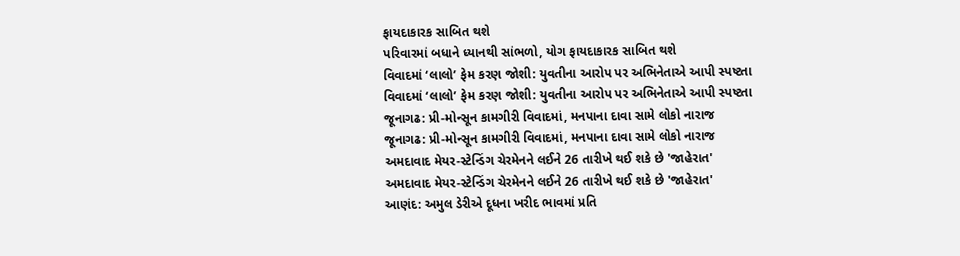ફાયદાકારક સાબિત થશે
પરિવારમાં બધાને ધ્યાનથી સાંભળો, યોગ ફાયદાકારક સાબિત થશે
વિવાદમાં ‘લાલો’ ફેમ કરણ જોશી: યુવતીના આરોપ પર અભિનેતાએ આપી સ્પષ્ટતા
વિવાદમાં ‘લાલો’ ફેમ કરણ જોશી: યુવતીના આરોપ પર અભિનેતાએ આપી સ્પષ્ટતા
જૂનાગઢ: પ્રી-મોન્સૂન કામગીરી વિવાદમાં, મનપાના દાવા સામે લોકો નારાજ
જૂનાગઢ: પ્રી-મોન્સૂન કામગીરી વિવાદમાં, મનપાના દાવા સામે લોકો નારાજ
અમદાવાદ મેયર-સ્ટેન્ડિંગ ચેરમેનને લઈને 26 તારીખે થઈ શકે છે 'જાહેરાત'
અમદાવાદ મેયર-સ્ટેન્ડિંગ ચેરમેનને લઈને 26 તારીખે થઈ શકે છે 'જાહેરાત'
આણંદ: અમુલ ડેરીએ દૂધના ખરીદ ભાવમાં પ્રતિ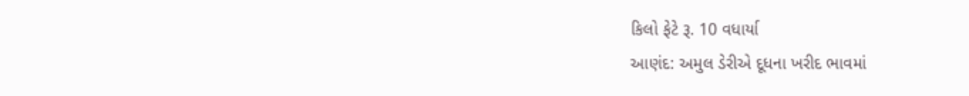કિલો ફેટે રૂ. 10 વધાર્યા
આણંદ: અમુલ ડેરીએ દૂધના ખરીદ ભાવમાં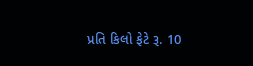પ્રતિ કિલો ફેટે રૂ. 10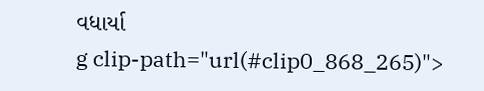વધાર્યા
g clip-path="url(#clip0_868_265)">